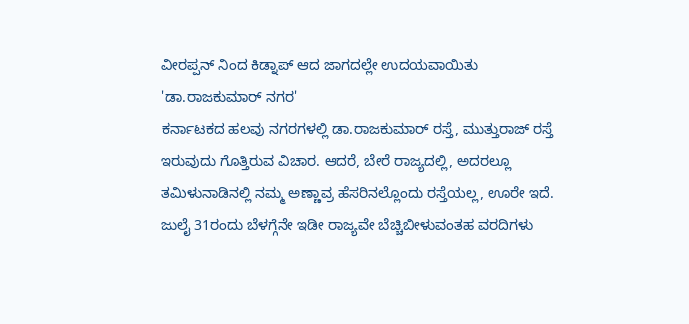ವೀರಪ್ಪನ್ ನಿಂದ ಕಿಡ್ನಾಪ್ ಆದ ಜಾಗದಲ್ಲೇ ಉದಯವಾಯಿತು 'ಡಾ.ರಾಜಕುಮಾರ್ ನಗರ'
ಕರ್ನಾಟಕದ ಹಲವು ನಗರಗಳಲ್ಲಿ ಡಾ.ರಾಜಕುಮಾರ್ ರಸ್ತೆ, ಮುತ್ತುರಾಜ್ ರಸ್ತೆ ಇರುವುದು ಗೊತ್ತಿರುವ ವಿಚಾರ. ಆದರೆ, ಬೇರೆ ರಾಜ್ಯದಲ್ಲಿ, ಅದರಲ್ಲೂ ತಮಿಳುನಾಡಿನಲ್ಲಿ ನಮ್ಮ ಅಣ್ಣಾವ್ರ ಹೆಸರಿನಲ್ಲೊಂದು ರಸ್ತೆಯಲ್ಲ, ಊರೇ ಇದೆ.
ಜುಲೈ 31ರಂದು ಬೆಳಗ್ಗೆನೇ ಇಡೀ ರಾಜ್ಯವೇ ಬೆಚ್ಚಿಬೀಳುವಂತಹ ವರದಿಗಳು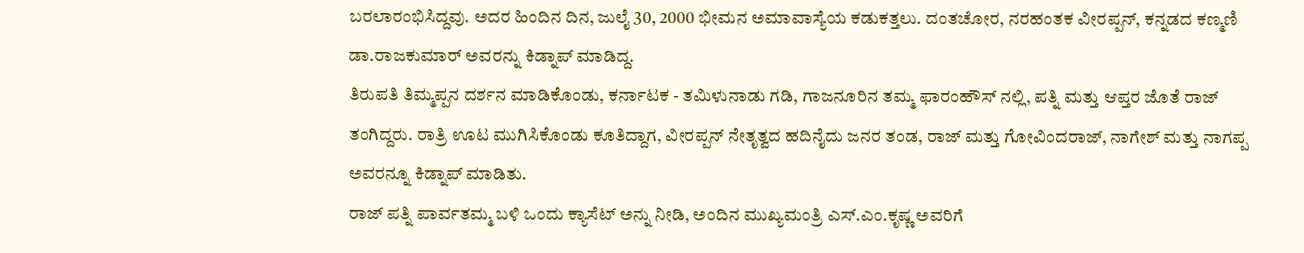ಬರಲಾರಂಭಿಸಿದ್ದವು. ಅದರ ಹಿಂದಿನ ದಿನ, ಜುಲೈ 30, 2000 ಭೀಮನ ಅಮಾವಾಸ್ಯೆಯ ಕಡುಕತ್ತಲು. ದಂತಚೋರ, ನರಹಂತಕ ವೀರಪ್ಪನ್, ಕನ್ನಡದ ಕಣ್ಮಣಿ ಡಾ.ರಾಜಕುಮಾರ್ ಅವರನ್ನು ಕಿಡ್ನಾಪ್ ಮಾಡಿದ್ದ.
ತಿರುಪತಿ ತಿಮ್ಮಪ್ಪನ ದರ್ಶನ ಮಾಡಿಕೊಂಡು, ಕರ್ನಾಟಕ - ತಮಿಳುನಾಡು ಗಡಿ, ಗಾಜನೂರಿನ ತಮ್ಮ ಫಾರಂಹೌಸ್ ನಲ್ಲಿ, ಪತ್ನಿ ಮತ್ತು ಆಪ್ತರ ಜೊತೆ ರಾಜ್ ತಂಗಿದ್ದರು. ರಾತ್ರಿ ಊಟ ಮುಗಿಸಿಕೊಂಡು ಕೂತಿದ್ದಾಗ, ವೀರಪ್ಪನ್ ನೇತೃತ್ವದ ಹದಿನೈದು ಜನರ ತಂಡ, ರಾಜ್ ಮತ್ತು ಗೋವಿಂದರಾಜ್, ನಾಗೇಶ್ ಮತ್ತು ನಾಗಪ್ಪ ಅವರನ್ನೂ ಕಿಡ್ನಾಪ್ ಮಾಡಿತು.
ರಾಜ್ ಪತ್ನಿ ಪಾರ್ವತಮ್ಮ ಬಳಿ ಒಂದು ಕ್ಯಾಸೆಟ್ ಅನ್ನು ನೀಡಿ, ಅಂದಿನ ಮುಖ್ಯಮಂತ್ರಿ ಎಸ್.ಎಂ.ಕೃಷ್ಣ ಅವರಿಗೆ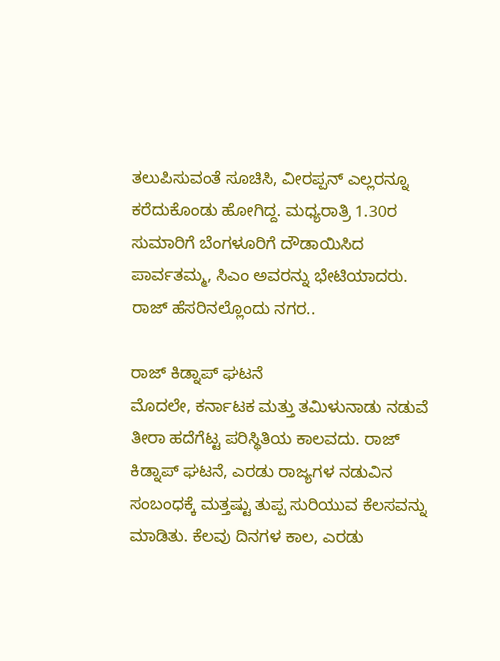ತಲುಪಿಸುವಂತೆ ಸೂಚಿಸಿ, ವೀರಪ್ಪನ್ ಎಲ್ಲರನ್ನೂ ಕರೆದುಕೊಂಡು ಹೋಗಿದ್ದ. ಮಧ್ಯರಾತ್ರಿ 1.30ರ ಸುಮಾರಿಗೆ ಬೆಂಗಳೂರಿಗೆ ದೌಡಾಯಿಸಿದ ಪಾರ್ವತಮ್ಮ, ಸಿಎಂ ಅವರನ್ನು ಭೇಟಿಯಾದರು. ರಾಜ್ ಹೆಸರಿನಲ್ಲೊಂದು ನಗರ..

ರಾಜ್ ಕಿಡ್ನಾಪ್ ಘಟನೆ
ಮೊದಲೇ, ಕರ್ನಾಟಕ ಮತ್ತು ತಮಿಳುನಾಡು ನಡುವೆ ತೀರಾ ಹದೆಗೆಟ್ಟ ಪರಿಸ್ಥಿತಿಯ ಕಾಲವದು. ರಾಜ್ ಕಿಡ್ನಾಪ್ ಘಟನೆ, ಎರಡು ರಾಜ್ಯಗಳ ನಡುವಿನ ಸಂಬಂಧಕ್ಕೆ ಮತ್ತಷ್ಟು ತುಪ್ಪ ಸುರಿಯುವ ಕೆಲಸವನ್ನು ಮಾಡಿತು. ಕೆಲವು ದಿನಗಳ ಕಾಲ, ಎರಡು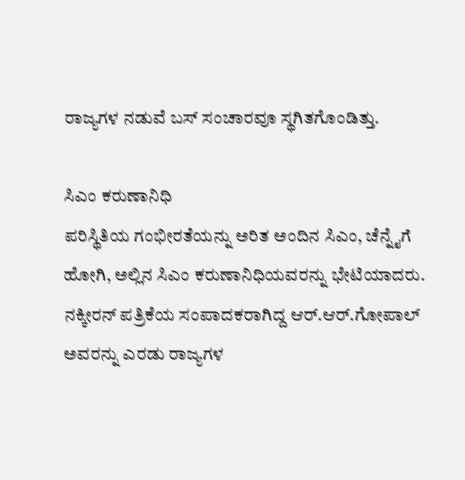ರಾಜ್ಯಗಳ ನಡುವೆ ಬಸ್ ಸಂಚಾರವೂ ಸ್ಥಗಿತಗೊಂಡಿತ್ತು.

ಸಿಎಂ ಕರುಣಾನಿಧಿ
ಪರಿಸ್ಥಿತಿಯ ಗಂಭೀರತೆಯನ್ನು ಅರಿತ ಅಂದಿನ ಸಿಎಂ, ಚೆನ್ನೈಗೆ ಹೋಗಿ, ಅಲ್ಲಿನ ಸಿಎಂ ಕರುಣಾನಿಧಿಯವರನ್ನು ಭೇಟಿಯಾದರು. ನಕ್ಕೀರನ್ ಪತ್ರಿಕೆಯ ಸಂಪಾದಕರಾಗಿದ್ದ ಆರ್.ಆರ್.ಗೋಪಾಲ್ ಅವರನ್ನು ಎರಡು ರಾಜ್ಯಗಳ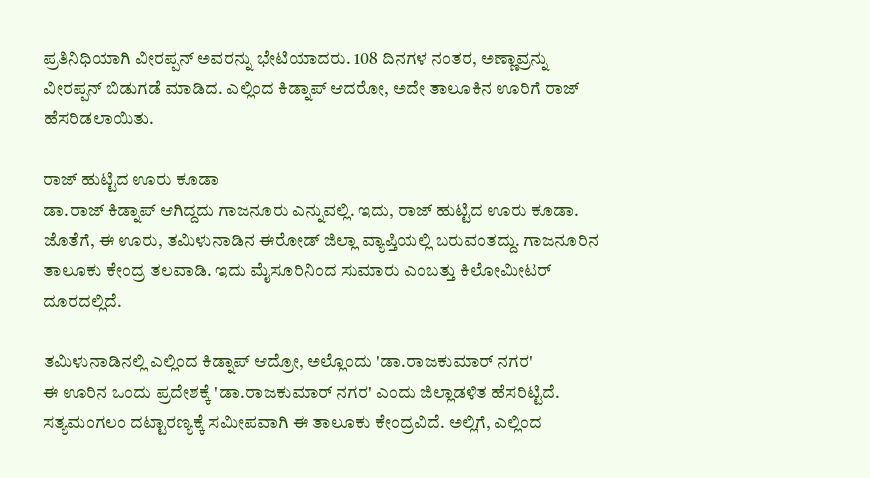ಪ್ರತಿನಿಧಿಯಾಗಿ ವೀರಪ್ಪನ್ ಅವರನ್ನು ಭೇಟಿಯಾದರು. 108 ದಿನಗಳ ನಂತರ, ಅಣ್ಣಾವ್ರನ್ನು ವೀರಪ್ಪನ್ ಬಿಡುಗಡೆ ಮಾಡಿದ. ಎಲ್ಲಿಂದ ಕಿಡ್ನಾಪ್ ಆದರೋ, ಅದೇ ತಾಲೂಕಿನ ಊರಿಗೆ ರಾಜ್ ಹೆಸರಿಡಲಾಯಿತು.

ರಾಜ್ ಹುಟ್ಟಿದ ಊರು ಕೂಡಾ
ಡಾ.ರಾಜ್ ಕಿಡ್ನಾಪ್ ಆಗಿದ್ದದು ಗಾಜನೂರು ಎನ್ನುವಲ್ಲಿ. ಇದು, ರಾಜ್ ಹುಟ್ಟಿದ ಊರು ಕೂಡಾ. ಜೊತೆಗೆ, ಈ ಊರು, ತಮಿಳುನಾಡಿನ ಈರೋಡ್ ಜಿಲ್ಲಾ ವ್ಯಾಪ್ತಿಯಲ್ಲಿ ಬರುವಂತದ್ದು. ಗಾಜನೂರಿನ ತಾಲೂಕು ಕೇಂದ್ರ ತಲವಾಡಿ. ಇದು ಮೈಸೂರಿನಿಂದ ಸುಮಾರು ಎಂಬತ್ತು ಕಿಲೋಮೀಟರ್ ದೂರದಲ್ಲಿದೆ.

ತಮಿಳುನಾಡಿನಲ್ಲಿ ಎಲ್ಲಿಂದ ಕಿಡ್ನಾಪ್ ಆದ್ರೋ, ಅಲ್ಲೊಂದು 'ಡಾ.ರಾಜಕುಮಾರ್ ನಗರ'
ಈ ಊರಿನ ಒಂದು ಪ್ರದೇಶಕ್ಕೆ 'ಡಾ.ರಾಜಕುಮಾರ್ ನಗರ' ಎಂದು ಜಿಲ್ಲಾಡಳಿತ ಹೆಸರಿಟ್ಟಿದೆ. ಸತ್ಯಮಂಗಲಂ ದಟ್ಟಾರಣ್ಯಕ್ಕೆ ಸಮೀಪವಾಗಿ ಈ ತಾಲೂಕು ಕೇಂದ್ರವಿದೆ. ಅಲ್ಲಿಗೆ, ಎಲ್ಲಿಂದ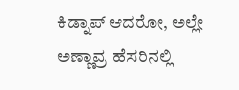ಕಿಡ್ನಾಪ್ ಆದರೋ, ಅಲ್ಲೇ ಅಣ್ಣಾವ್ರ ಹೆಸರಿನಲ್ಲಿ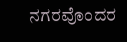ನಗರವೊಂದರ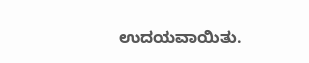ಉದಯವಾಯಿತು.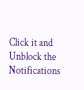Click it and Unblock the Notifications